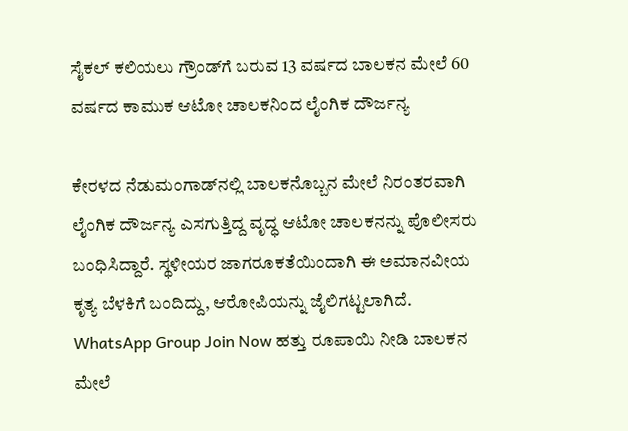ಸೈಕಲ್‌ ಕಲಿಯಲು ಗ್ರೌಂಡ್‌ಗೆ ಬರುವ 13 ವರ್ಷದ ಬಾಲಕನ ಮೇಲೆ 60 ವರ್ಷದ ಕಾಮುಕ ಆಟೋ ಚಾಲಕನಿಂದ ಲೈಂಗಿಕ ದೌರ್ಜನ್ಯ

ಕೇರಳದ ನೆಡುಮಂಗಾಡ್‌ನಲ್ಲಿ ಬಾಲಕನೊಬ್ಬನ ಮೇಲೆ ನಿರಂತರವಾಗಿ ಲೈಂಗಿಕ ದೌರ್ಜನ್ಯ ಎಸಗುತ್ತಿದ್ದ ವೃದ್ಧ ಆಟೋ ಚಾಲಕನನ್ನು ಪೊಲೀಸರು ಬಂಧಿಸಿದ್ದಾರೆ. ಸ್ಥಳೀಯರ ಜಾಗರೂಕತೆಯಿಂದಾಗಿ ಈ ಅಮಾನವೀಯ ಕೃತ್ಯ ಬೆಳಕಿಗೆ ಬಂದಿದ್ದು, ಆರೋಪಿಯನ್ನು ಜೈಲಿಗಟ್ಟಲಾಗಿದೆ. WhatsApp Group Join Now ಹತ್ತು ರೂಪಾಯಿ ನೀಡಿ ಬಾಲಕನ ಮೇಲೆ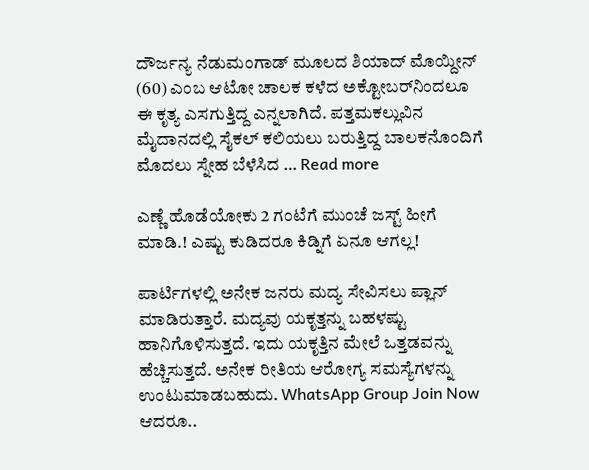ದೌರ್ಜನ್ಯ ನೆಡುಮಂಗಾಡ್ ಮೂಲದ ಶಿಯಾದ್ ಮೊಯ್ದೀನ್ (60) ಎಂಬ ಆಟೋ ಚಾಲಕ ಕಳೆದ ಅಕ್ಟೋಬರ್‌ನಿಂದಲೂ ಈ ಕೃತ್ಯ ಎಸಗುತ್ತಿದ್ದ ಎನ್ನಲಾಗಿದೆ. ಪತ್ತಮಕಲ್ಲುವಿನ ಮೈದಾನದಲ್ಲಿ ಸೈಕಲ್ ಕಲಿಯಲು ಬರುತ್ತಿದ್ದ ಬಾಲಕನೊಂದಿಗೆ ಮೊದಲು ಸ್ನೇಹ ಬೆಳೆಸಿದ … Read more

ಎಣ್ಣೆ ಹೊಡೆಯೋಕು 2 ಗಂಟೆಗೆ ಮುಂಚೆ ಜಸ್ಟ್‌ ಹೀಗೆ ಮಾಡಿ.! ಎಷ್ಟು ಕುಡಿದರೂ ಕಿಡ್ನಿಗೆ ಏನೂ ಆಗಲ್ಲ!

ಪಾರ್ಟಿಗಳಲ್ಲಿ ಅನೇಕ ಜನರು ಮದ್ಯ ಸೇವಿಸಲು ಪ್ಲಾನ್‌ ಮಾಡಿರುತ್ತಾರೆ. ಮದ್ಯವು ಯಕೃತ್ತನ್ನು ಬಹಳಷ್ಟು ಹಾನಿಗೊಳಿಸುತ್ತದೆ. ಇದು ಯಕೃತ್ತಿನ ಮೇಲೆ ಒತ್ತಡವನ್ನು ಹೆಚ್ಚಿಸುತ್ತದೆ. ಅನೇಕ ರೀತಿಯ ಆರೋಗ್ಯ ಸಮಸ್ಯೆಗಳನ್ನು ಉಂಟುಮಾಡಬಹುದು. WhatsApp Group Join Now ಆದರೂ..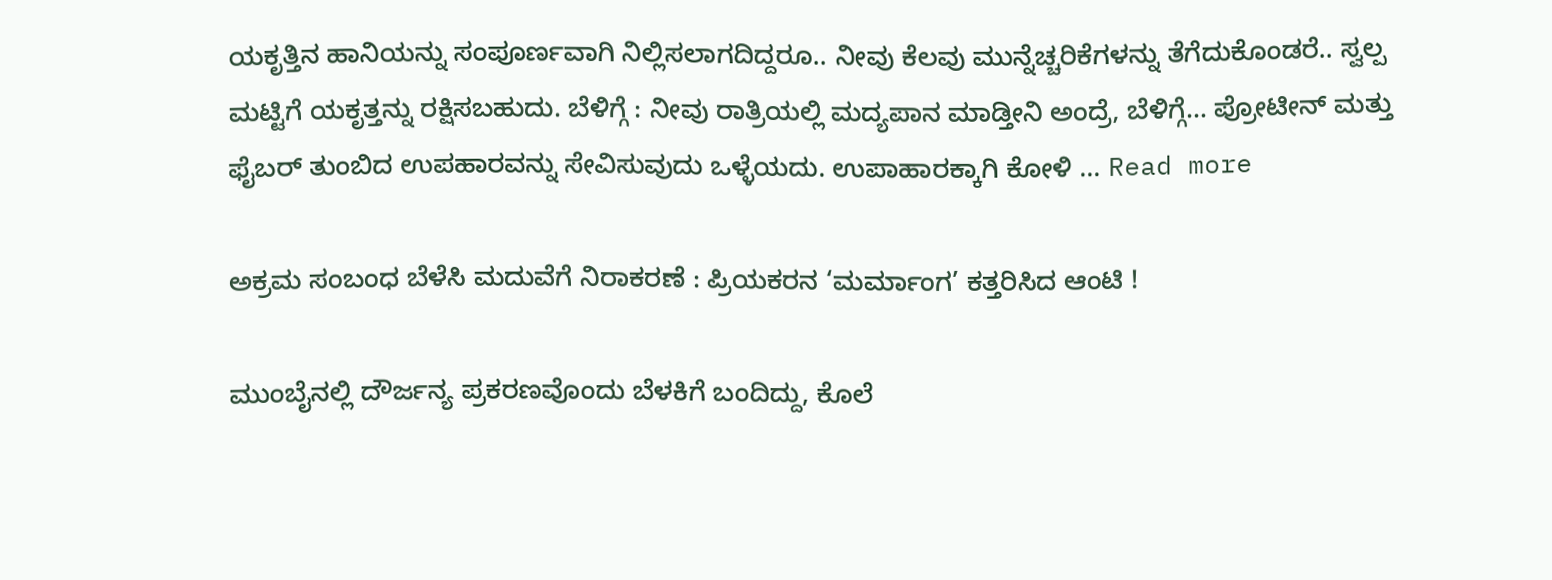ಯಕೃತ್ತಿನ ಹಾನಿಯನ್ನು ಸಂಪೂರ್ಣವಾಗಿ ನಿಲ್ಲಿಸಲಾಗದಿದ್ದರೂ.. ನೀವು ಕೆಲವು ಮುನ್ನೆಚ್ಚರಿಕೆಗಳನ್ನು ತೆಗೆದುಕೊಂಡರೆ.. ಸ್ವಲ್ಪ ಮಟ್ಟಿಗೆ ಯಕೃತ್ತನ್ನು ರಕ್ಷಿಸಬಹುದು. ಬೆಳಿಗ್ಗೆ : ನೀವು ರಾತ್ರಿಯಲ್ಲಿ ಮದ್ಯಪಾನ ಮಾಡ್ತೀನಿ ಅಂದ್ರೆ, ಬೆಳಿಗ್ಗೆ… ಪ್ರೋಟೀನ್ ಮತ್ತು ಫೈಬರ್ ತುಂಬಿದ ಉಪಹಾರವನ್ನು ಸೇವಿಸುವುದು ಒಳ್ಳೆಯದು. ಉಪಾಹಾರಕ್ಕಾಗಿ ಕೋಳಿ … Read more

ಅಕ್ರಮ ಸಂಬಂಧ ಬೆಳೆಸಿ ಮದುವೆಗೆ ನಿರಾಕರಣೆ : ಪ್ರಿಯಕರನ ‘ಮರ್ಮಾಂಗ’ ಕತ್ತರಿಸಿದ ಆಂಟಿ !

ಮುಂಬೈನಲ್ಲಿ ದೌರ್ಜನ್ಯ ಪ್ರಕರಣವೊಂದು ಬೆಳಕಿಗೆ ಬಂದಿದ್ದು, ಕೊಲೆ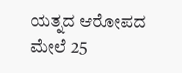ಯತ್ನದ ಆರೋಪದ ಮೇಲೆ 25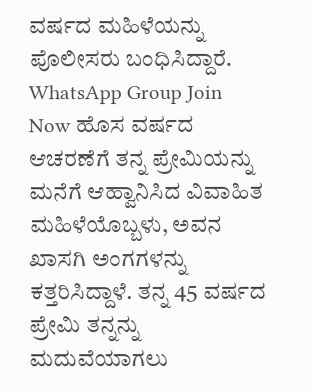ವರ್ಷದ ಮಹಿಳೆಯನ್ನು ಪೊಲೀಸರು ಬಂಧಿಸಿದ್ದಾರೆ. WhatsApp Group Join Now ಹೊಸ ವರ್ಷದ ಆಚರಣೆಗೆ ತನ್ನ ಪ್ರೇಮಿಯನ್ನು ಮನೆಗೆ ಆಹ್ವಾನಿಸಿದ ವಿವಾಹಿತ ಮಹಿಳೆಯೊಬ್ಬಳು, ಅವನ ಖಾಸಗಿ ಅಂಗಗಳನ್ನು ಕತ್ತರಿಸಿದ್ದಾಳೆ. ತನ್ನ 45 ವರ್ಷದ ಪ್ರೇಮಿ ತನ್ನನ್ನು ಮದುವೆಯಾಗಲು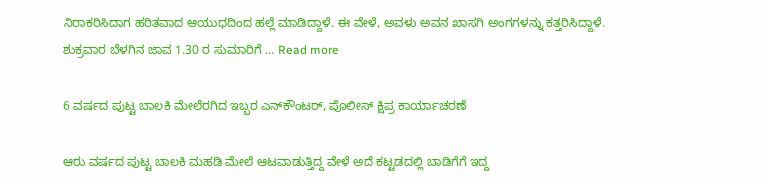ನಿರಾಕರಿಸಿದಾಗ ಹರಿತವಾದ ಆಯುಧದಿಂದ ಹಲ್ಲೆ ಮಾಡಿದ್ದಾಳೆ. ಈ ವೇಳೆ, ಅವಳು ಅವನ ಖಾಸಗಿ ಅಂಗಗಳನ್ನು ಕತ್ತರಿಸಿದ್ದಾಳೆ. ಶುಕ್ರವಾರ ಬೆಳಗಿನ ಜಾವ 1.30 ರ ಸುಮಾರಿಗೆ … Read more

6 ವರ್ಷದ ಪುಟ್ಟ ಬಾಲಕಿ ಮೇಲೆರಗಿದ ಇಬ್ಬರ ಎನ್‌ಕೌಂಟರ್, ಪೊಲೀಸ್ ಕ್ಷಿಪ್ರ ಕಾರ್ಯಾಚರಣೆ

ಆರು ವರ್ಷದ ಪುಟ್ಟ ಬಾಲಕಿ ಮಹಡಿ ಮೇಲೆ ಆಟವಾಡುತ್ತಿದ್ದ ವೇಳೆ ಅದೆ ಕಟ್ಟಡದಲ್ಲಿ ಬಾಡಿಗೆಗೆ ಇದ್ದ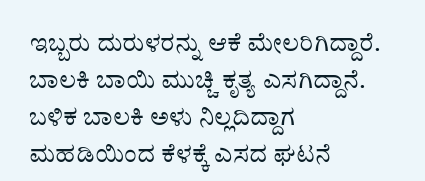ಇಬ್ಬರು ದುರುಳರನ್ನು ಆಕೆ ಮೇಲರಿಗಿದ್ದಾರೆ. ಬಾಲಕಿ ಬಾಯಿ ಮುಚ್ಚಿ ಕೃತ್ಯ ಎಸಗಿದ್ದಾನೆ. ಬಳಿಕ ಬಾಲಕಿ ಅಳು ನಿಲ್ಲದಿದ್ದಾಗ ಮಹಡಿಯಿಂದ ಕೆಳಕ್ಕೆ ಎಸದ ಘಟನೆ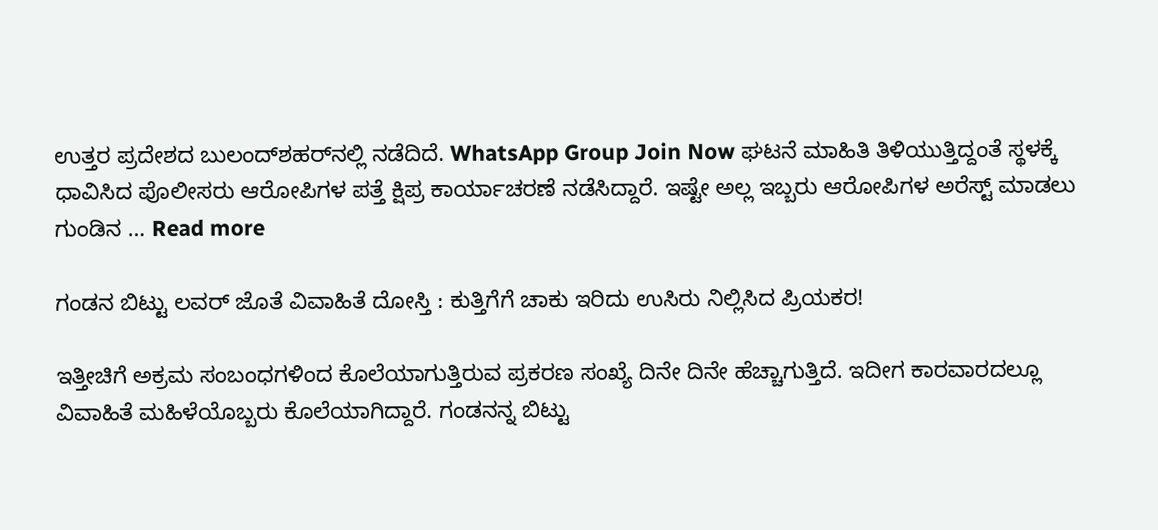ಉತ್ತರ ಪ್ರದೇಶದ ಬುಲಂದ್‌ಶಹರ್‌ನಲ್ಲಿ ನಡೆದಿದೆ. WhatsApp Group Join Now ಘಟನೆ ಮಾಹಿತಿ ತಿಳಿಯುತ್ತಿದ್ದಂತೆ ಸ್ಥಳಕ್ಕೆ ಧಾವಿಸಿದ ಪೊಲೀಸರು ಆರೋಪಿಗಳ ಪತ್ತೆ ಕ್ಷಿಪ್ರ ಕಾರ್ಯಾಚರಣೆ ನಡೆಸಿದ್ದಾರೆ. ಇಷ್ಟೇ ಅಲ್ಲ ಇಬ್ಬರು ಆರೋಪಿಗಳ ಅರೆಸ್ಟ್ ಮಾಡಲು ಗುಂಡಿನ … Read more

ಗಂಡನ ಬಿಟ್ಟು ಲವರ್ ಜೊತೆ ವಿವಾಹಿತೆ ದೋಸ್ತಿ : ಕುತ್ತಿಗೆಗೆ ಚಾಕು ಇರಿದು‌ ಉಸಿರು ನಿಲ್ಲಿಸಿದ ಪ್ರಿಯಕರ!

ಇತ್ತೀಚಿಗೆ ಅಕ್ರಮ ಸಂಬಂಧಗಳಿಂದ ಕೊಲೆಯಾಗುತ್ತಿರುವ ಪ್ರಕರಣ ಸಂಖ್ಯೆ ದಿನೇ ದಿನೇ ಹೆಚ್ಚಾಗುತ್ತಿದೆ. ಇದೀಗ ಕಾರವಾರದಲ್ಲೂ  ವಿವಾಹಿತೆ ಮಹಿಳೆಯೊಬ್ಬರು ಕೊಲೆಯಾಗಿದ್ದಾರೆ. ಗಂಡನನ್ನ ಬಿಟ್ಟು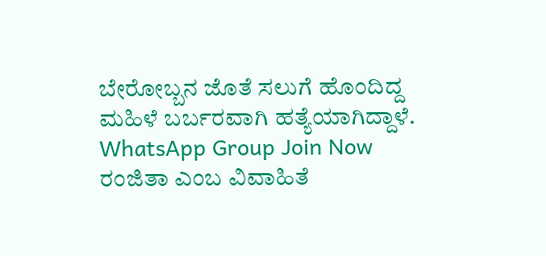ಬೇರೋಬ್ಬನ ಜೊತೆ ಸಲುಗೆ ಹೊಂದಿದ್ದ ಮಹಿಳೆ ಬರ್ಬರವಾಗಿ ಹತ್ಯೆಯಾಗಿದ್ದಾಳೆ. WhatsApp Group Join Now ರಂಜಿತಾ ಎಂಬ ವಿವಾಹಿತೆ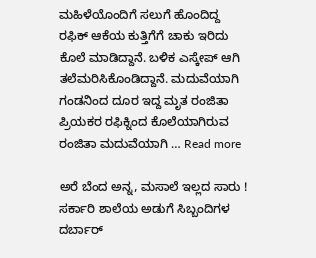ಮಹಿಳೆಯೊಂದಿಗೆ ಸಲುಗೆ ಹೊಂದಿದ್ದ ರಫಿಕ್ ಆಕೆಯ ಕುತ್ತಿಗೆಗೆ ಚಾಕು ಇರಿದು ಕೊಲೆ ಮಾಡಿದ್ದಾನೆ. ಬಳಿಕ ಎಸ್ಕೇಪ್ ಆಗಿ ತಲೆಮರಿಸಿಕೊಂಡಿದ್ದಾನೆ. ಮದುವೆಯಾಗಿ ಗಂಡನಿಂದ ದೂರ ಇದ್ದ ಮೃತ ರಂಜಿತಾ ಪ್ರಿಯಕರ ರಫಿಕ್ನಿಂದ ಕೊಲೆಯಾಗಿರುವ ರಂಜಿತಾ ಮದುವೆಯಾಗಿ … Read more

ಅರೆ ಬೆಂದ ಅನ್ನ, ಮಸಾಲೆ ಇಲ್ಲದ ಸಾರು ! ಸರ್ಕಾರಿ ಶಾಲೆಯ ಅಡುಗೆ ಸಿಬ್ಬಂದಿಗಳ ದರ್ಬಾರ್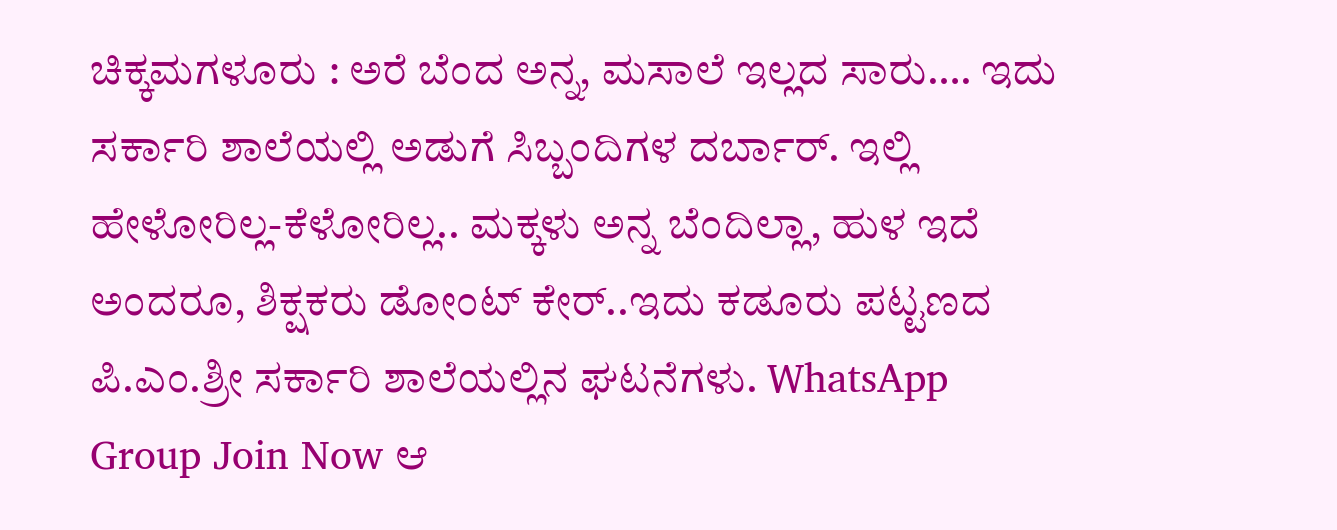ಚಿಕ್ಕಮಗಳೂರು : ಅರೆ ಬೆಂದ ಅನ್ನ, ಮಸಾಲೆ ಇಲ್ಲದ ಸಾರು…. ಇದು ಸರ್ಕಾರಿ ಶಾಲೆಯಲ್ಲಿ ಅಡುಗೆ ಸಿಬ್ಬಂದಿಗಳ ದರ್ಬಾರ್. ಇಲ್ಲಿ ಹೇಳೋರಿಲ್ಲ-ಕೆಳೋರಿಲ್ಲ.. ಮಕ್ಕಳು ಅನ್ನ ಬೆಂದಿಲ್ಲಾ, ಹುಳ ಇದೆ ಅಂದರೂ, ಶಿಕ್ಷಕರು ಡೋಂಟ್ ಕೇರ್..ಇದು ಕಡೂರು ಪಟ್ಟಣದ ಪಿ.ಎಂ.ಶ್ರೀ ಸರ್ಕಾರಿ ಶಾಲೆಯಲ್ಲಿನ ಘಟನೆಗಳು. WhatsApp Group Join Now ಆ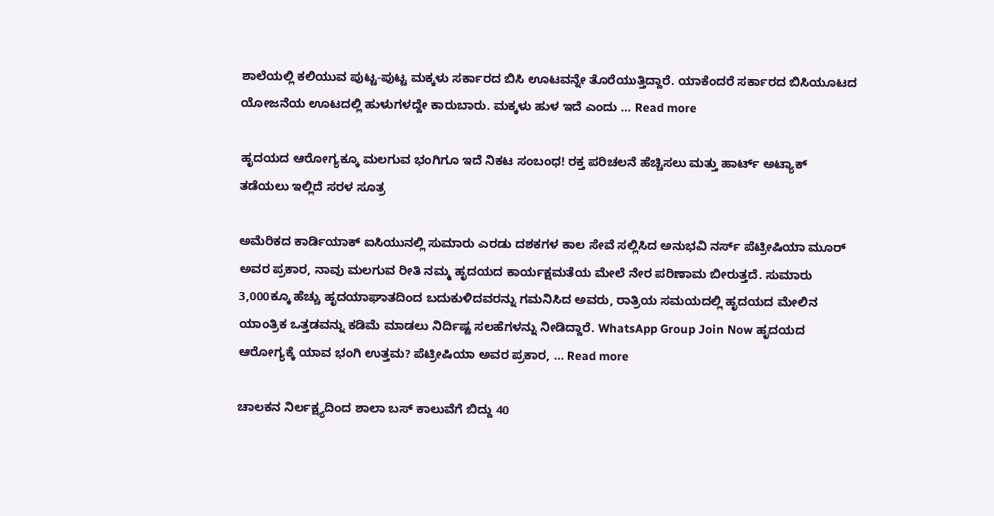ಶಾಲೆಯಲ್ಲಿ ಕಲಿಯುವ ಪುಟ್ಟ-ಪುಟ್ಟ ಮಕ್ಕಳು ಸರ್ಕಾರದ ಬಿಸಿ ಊಟವನ್ನೇ ತೊರೆಯುತ್ತಿದ್ದಾರೆ. ಯಾಕೆಂದರೆ ಸರ್ಕಾರದ ಬಿಸಿಯೂಟದ ಯೋಜನೆಯ ಊಟದಲ್ಲಿ ಹುಳುಗಳದ್ದೇ ಕಾರುಬಾರು. ಮಕ್ಕಳು ಹುಳ ಇದೆ ಎಂದು … Read more

ಹೃದಯದ ಆರೋಗ್ಯಕ್ಕೂ ಮಲಗುವ ಭಂಗಿಗೂ ಇದೆ ನಿಕಟ ಸಂಬಂಧ! ರಕ್ತ ಪರಿಚಲನೆ ಹೆಚ್ಚಿಸಲು ಮತ್ತು ಹಾರ್ಟ್ ಅಟ್ಯಾಕ್ ತಡೆಯಲು ಇಲ್ಲಿದೆ ಸರಳ ಸೂತ್ರ

ಅಮೆರಿಕದ ಕಾರ್ಡಿಯಾಕ್ ಐಸಿಯುನಲ್ಲಿ ಸುಮಾರು ಎರಡು ದಶಕಗಳ ಕಾಲ ಸೇವೆ ಸಲ್ಲಿಸಿದ ಅನುಭವಿ ನರ್ಸ್ ಪೆಟ್ರೀಷಿಯಾ ಮೂರ್ ಅವರ ಪ್ರಕಾರ, ನಾವು ಮಲಗುವ ರೀತಿ ನಮ್ಮ ಹೃದಯದ ಕಾರ್ಯಕ್ಷಮತೆಯ ಮೇಲೆ ನೇರ ಪರಿಣಾಮ ಬೀರುತ್ತದೆ. ಸುಮಾರು 3,000ಕ್ಕೂ ಹೆಚ್ಚು ಹೃದಯಾಘಾತದಿಂದ ಬದುಕುಳಿದವರನ್ನು ಗಮನಿಸಿದ ಅವರು, ರಾತ್ರಿಯ ಸಮಯದಲ್ಲಿ ಹೃದಯದ ಮೇಲಿನ ಯಾಂತ್ರಿಕ ಒತ್ತಡವನ್ನು ಕಡಿಮೆ ಮಾಡಲು ನಿರ್ದಿಷ್ಟ ಸಲಹೆಗಳನ್ನು ನೀಡಿದ್ದಾರೆ. WhatsApp Group Join Now ಹೃದಯದ ಆರೋಗ್ಯಕ್ಕೆ ಯಾವ ಭಂಗಿ ಉತ್ತಮ? ಪೆಟ್ರೀಷಿಯಾ ಅವರ ಪ್ರಕಾರ, … Read more

ಚಾಲಕನ ನಿರ್ಲಕ್ಷ್ಯದಿಂದ ಶಾಲಾ ಬಸ್ ಕಾಲುವೆಗೆ ಬಿದ್ದು 40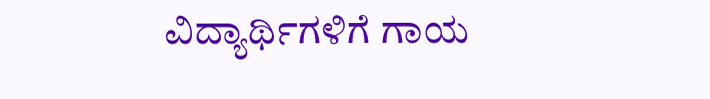ವಿದ್ಯಾರ್ಥಿಗಳಿಗೆ ಗಾಯ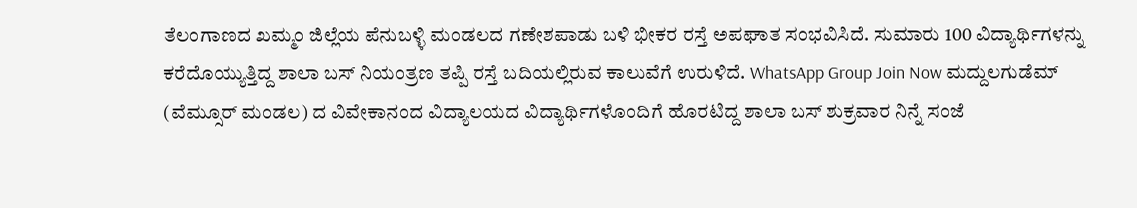ತೆಲಂಗಾಣದ ಖಮ್ಮಂ ಜಿಲ್ಲೆಯ ಪೆನುಬಳ್ಳಿ ಮಂಡಲದ ಗಣೇಶಪಾಡು ಬಳಿ ಭೀಕರ ರಸ್ತೆ ಅಪಘಾತ ಸಂಭವಿಸಿದೆ. ಸುಮಾರು 100 ವಿದ್ಯಾರ್ಥಿಗಳನ್ನು ಕರೆದೊಯ್ಯುತ್ತಿದ್ದ ಶಾಲಾ ಬಸ್ ನಿಯಂತ್ರಣ ತಪ್ಪಿ ರಸ್ತೆ ಬದಿಯಲ್ಲಿರುವ ಕಾಲುವೆಗೆ ಉರುಳಿದೆ. WhatsApp Group Join Now ಮದ್ದುಲಗುಡೆಮ್ (ವೆಮ್ಸೂರ್ ಮಂಡಲ) ದ ವಿವೇಕಾನಂದ ವಿದ್ಯಾಲಯದ ವಿದ್ಯಾರ್ಥಿಗಳೊಂದಿಗೆ ಹೊರಟಿದ್ದ ಶಾಲಾ ಬಸ್ ಶುಕ್ರವಾರ ನಿನ್ನೆ ಸಂಜೆ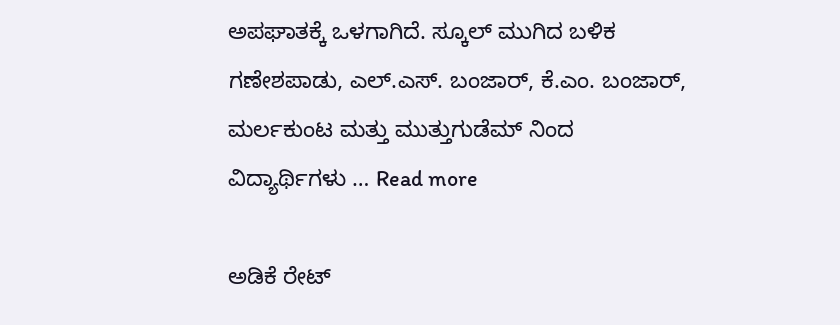ಅಪಘಾತಕ್ಕೆ ಒಳಗಾಗಿದೆ. ಸ್ಕೂಲ್‌ ಮುಗಿದ ಬಳಿಕ ಗಣೇಶಪಾಡು, ಎಲ್.ಎಸ್. ಬಂಜಾರ್, ಕೆ.ಎಂ. ಬಂಜಾರ್, ಮರ್ಲಕುಂಟ ಮತ್ತು ಮುತ್ತುಗುಡೆಮ್ ನಿಂದ ವಿದ್ಯಾರ್ಥಿಗಳು … Read more

ಅಡಿಕೆ ರೇಟ್‌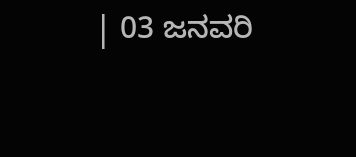| 03 ಜನವರಿ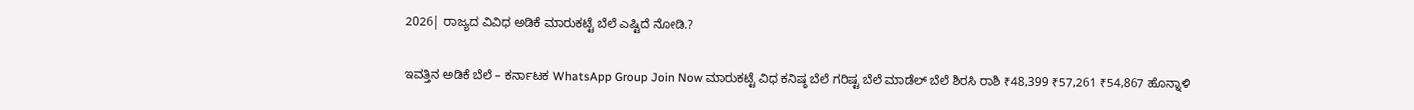2026| ರಾಜ್ಯದ ವಿವಿಧ ಅಡಿಕೆ ಮಾರುಕಟ್ಟೆ ಬೆಲೆ ಎಷ್ಟಿದೆ ನೋಡಿ.?

ಇವತ್ತಿನ ಅಡಿಕೆ ಬೆಲೆ – ಕರ್ನಾಟಕ WhatsApp Group Join Now ಮಾರುಕಟ್ಟೆ ವಿಧ ಕನಿಷ್ಠ ಬೆಲೆ ಗರಿಷ್ಟ ಬೆಲೆ ಮಾಡೆಲ್ ಬೆಲೆ ಶಿರಸಿ ರಾಶಿ ₹48,399 ₹57,261 ₹54,867 ಹೊನ್ನಾಳಿ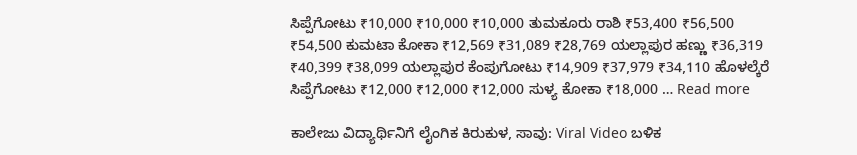ಸಿಪ್ಪೆಗೋಟು ₹10,000 ₹10,000 ₹10,000 ತುಮಕೂರು ರಾಶಿ ₹53,400 ₹56,500 ₹54,500 ಕುಮಟಾ ಕೋಕಾ ₹12,569 ₹31,089 ₹28,769 ಯಲ್ಲಾಪುರ ಹಣ್ಣು ₹36,319 ₹40,399 ₹38,099 ಯಲ್ಲಾಪುರ ಕೆಂಪುಗೋಟು ₹14,909 ₹37,979 ₹34,110 ಹೊಳಲ್ಕೆರೆ ಸಿಪ್ಪೆಗೋಟು ₹12,000 ₹12,000 ₹12,000 ಸುಳ್ಯ ಕೋಕಾ ₹18,000 … Read more

ಕಾಲೇಜು ವಿದ್ಯಾರ್ಥಿನಿಗೆ ಲೈಂಗಿಕ ಕಿರುಕುಳ, ಸಾವು: Viral Video ಬಳಿಕ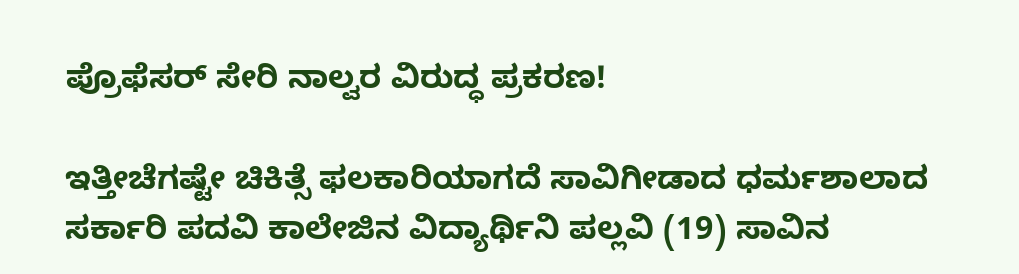ಪ್ರೊಫೆಸರ್ ಸೇರಿ ನಾಲ್ವರ ವಿರುದ್ಧ ಪ್ರಕರಣ!

ಇತ್ತೀಚೆಗಷ್ಟೇ ಚಿಕಿತ್ಸೆ ಫಲಕಾರಿಯಾಗದೆ ಸಾವಿಗೀಡಾದ ಧರ್ಮಶಾಲಾದ ಸರ್ಕಾರಿ ಪದವಿ ಕಾಲೇಜಿನ ವಿದ್ಯಾರ್ಥಿನಿ ಪಲ್ಲವಿ (19) ಸಾವಿನ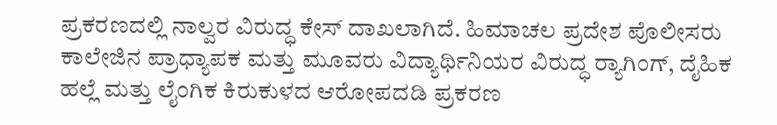ಪ್ರಕರಣದಲ್ಲಿ ನಾಲ್ವರ ವಿರುದ್ಧ ಕೇಸ್ ದಾಖಲಾಗಿದೆ. ಹಿಮಾಚಲ ಪ್ರದೇಶ ಪೊಲೀಸರು ಕಾಲೇಜಿನ ಪ್ರಾಧ್ಯಾಪಕ ಮತ್ತು ಮೂವರು ವಿದ್ಯಾರ್ಥಿನಿಯರ ವಿರುದ್ಧ ರ‍್ಯಾಗಿಂಗ್, ದೈಹಿಕ ಹಲ್ಲೆ ಮತ್ತು ಲೈಂಗಿಕ ಕಿರುಕುಳದ ಆರೋಪದಡಿ ಪ್ರಕರಣ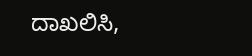ದಾಖಲಿಸಿ,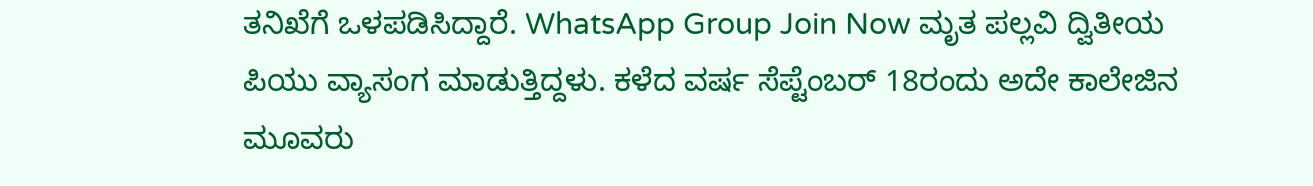ತನಿಖೆಗೆ ಒಳಪಡಿಸಿದ್ದಾರೆ. WhatsApp Group Join Now ಮೃತ ಪಲ್ಲವಿ ದ್ವಿತೀಯ ಪಿಯು ವ್ಯಾಸಂಗ ಮಾಡುತ್ತಿದ್ದಳು. ಕಳೆದ ವರ್ಷ ಸೆಪ್ಟೆಂಬರ್ 18ರಂದು ಅದೇ ಕಾಲೇಜಿನ ಮೂವರು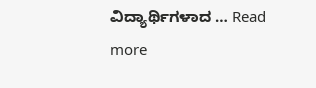ವಿದ್ಯಾರ್ಥಿಗಳಾದ … Read more